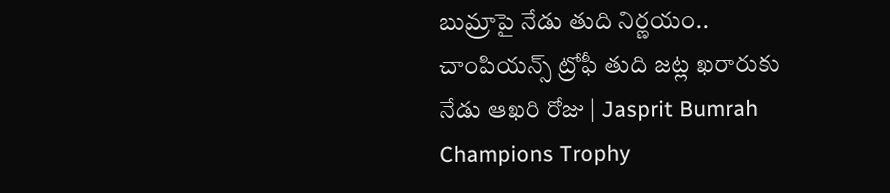బుమ్రాపై నేడు తుది నిర్ణయం.. చాంపియన్స్‌ ట్రోఫీ తుది జట్ల ఖరారుకు నేడు ఆఖరి రోజు | Jasprit Bumrah Champions Trophy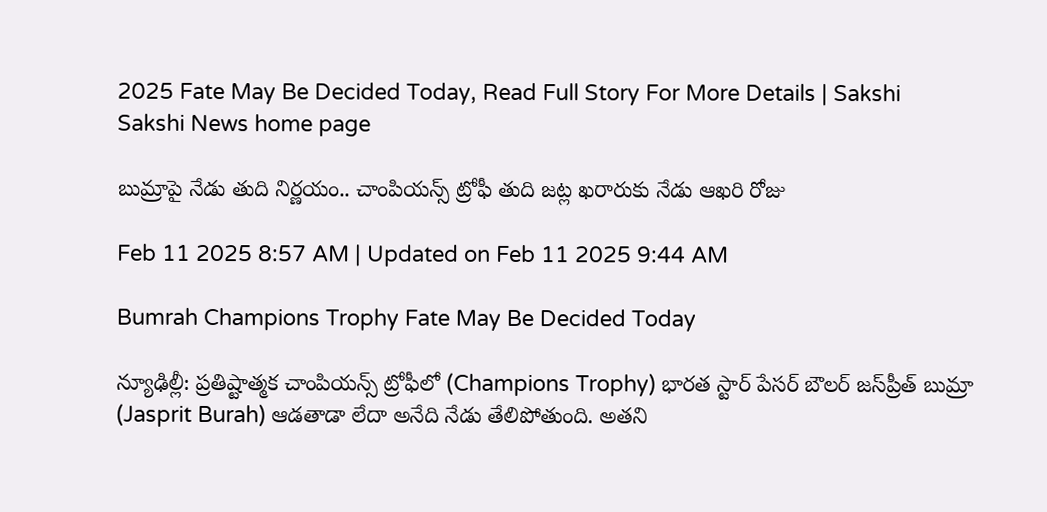2025 Fate May Be Decided Today, Read Full Story For More Details | Sakshi
Sakshi News home page

బుమ్రాపై నేడు తుది నిర్ణయం.. చాంపియన్స్‌ ట్రోఫీ తుది జట్ల ఖరారుకు నేడు ఆఖరి రోజు

Feb 11 2025 8:57 AM | Updated on Feb 11 2025 9:44 AM

Bumrah Champions Trophy Fate May Be Decided Today

న్యూఢిల్లీ: ప్రతిష్టాత్మక చాంపియన్స్‌ ట్రోఫీలో (Champions Trophy) భారత స్టార్‌ పేసర్‌ బౌలర్‌ జస్‌ప్రీత్‌ బుమ్రా (Jasprit Burah) ఆడతాడా లేదా అనేది నేడు తేలిపోతుంది. అతని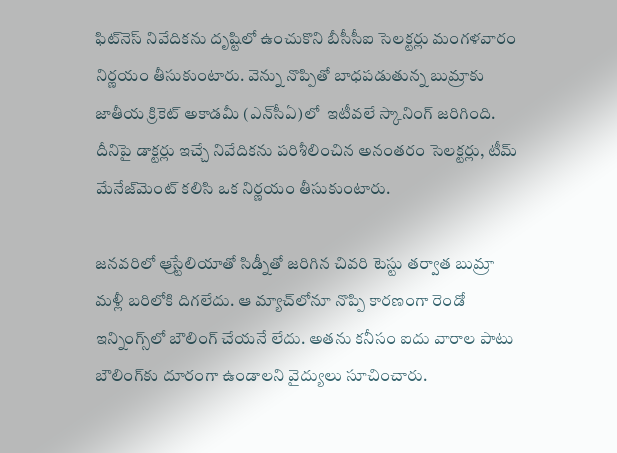ఫిట్‌నెస్‌ నివేదికను దృష్టిలో ఉంచుకొని బీసీసీఐ సెలక్టర్లు మంగళవారం నిర్ణయం తీసుకుంటారు. వెన్ను నొప్పితో బాధపడుతున్న బుమ్రాకు జాతీయ క్రికెట్‌ అకాడమీ (ఎన్‌సీఏ)లో  ఇటీవలే స్కానింగ్‌ జరిగింది. దీనిపై డాక్టర్లు ఇచ్చే నివేదికను పరిశీలించిన అనంతరం సెలక్టర్లు, టీమ్‌ మేనేజ్‌మెంట్‌ కలిసి ఒక నిర్ణయం తీసుకుంటారు.

జనవరిలో ఆ్రస్టేలియాతో సిడ్నీతో జరిగిన చివరి టెస్టు తర్వాత బుమ్రా మళ్లీ బరిలోకి దిగలేదు. ఆ మ్యాచ్‌లోనూ నొప్పి కారణంగా రెండో ఇన్నింగ్స్‌లో బౌలింగ్‌ చేయనే లేదు. అతను కనీసం ఐదు వారాల పాటు బౌలింగ్‌కు దూరంగా ఉండాలని వైద్యులు సూచించారు.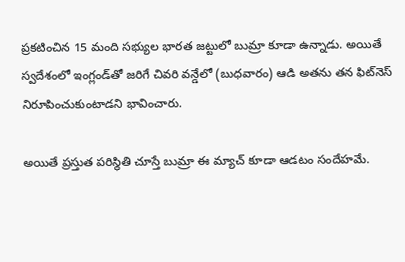ప్రకటించిన 15 మంది సభ్యుల భారత జట్టులో బుమ్రా కూడా ఉన్నాడు. అయితే స్వదేశంలో ఇంగ్లండ్‌తో జరిగే చివరి వన్డేలో (బుధవారం) ఆడి అతను తన ఫిట్‌నెస్‌ నిరూపించుకుంటాడని భావించారు.

అయితే ప్రస్తుత పరిస్థితి చూస్తే బుమ్రా ఈ మ్యాచ్‌ కూడా ఆడటం సందేహమే.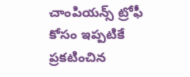చాంపియన్స్‌ ట్రోఫీ కోసం ఇప్పటికే ప్రకటించిన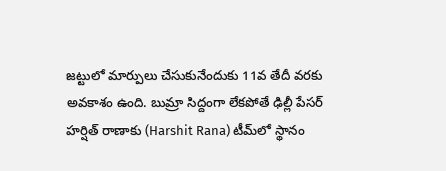జట్టులో మార్పులు చేసుకునేందుకు 11వ తేదీ వరకు అవకాశం ఉంది. బుమ్రా సిద్దంగా లేకపోతే ఢిల్లీ పేసర్‌ హర్షిత్‌ రాణాకు (Harshit Rana) టీమ్‌లో స్థానం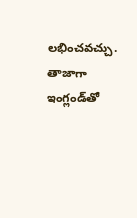లభించవచ్చు. తాజాగా ఇంగ్లండ్‌తో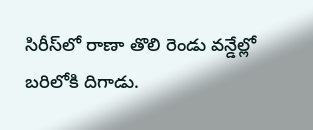సిరీస్‌లో రాణా తొలి రెండు వన్డేల్లో బరిలోకి దిగాడు.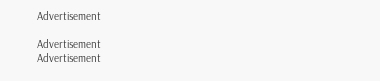Advertisement

Advertisement
Advertisement